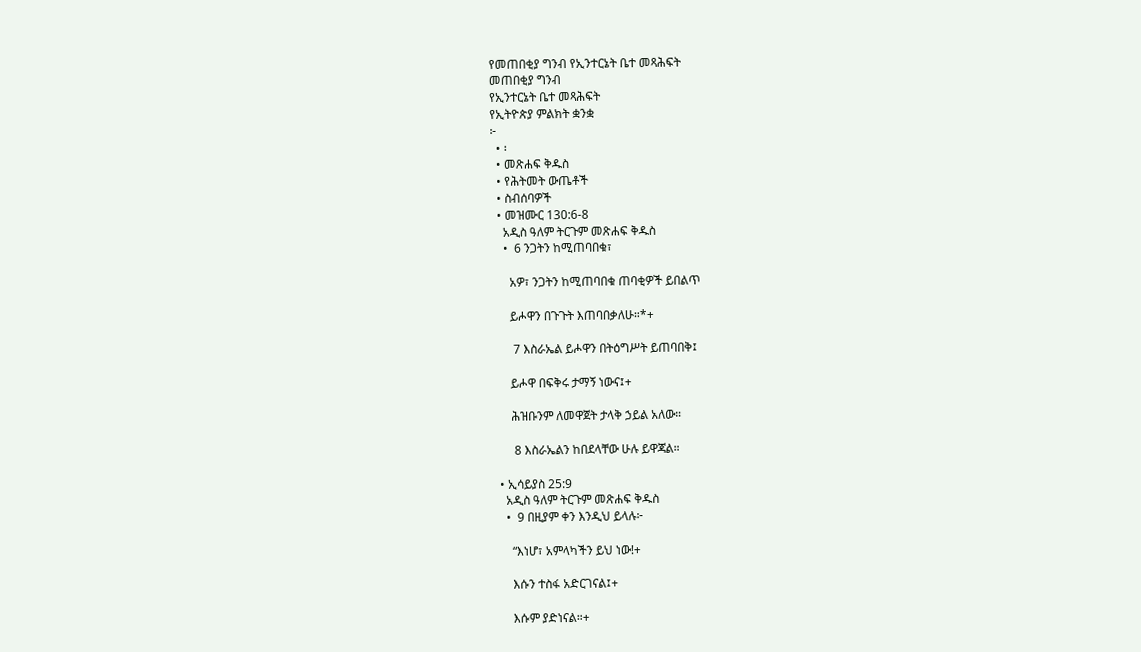የመጠበቂያ ግንብ የኢንተርኔት ቤተ መጻሕፍት
መጠበቂያ ግንብ
የኢንተርኔት ቤተ መጻሕፍት
የኢትዮጵያ ምልክት ቋንቋ
፦
  • ፡
  • መጽሐፍ ቅዱስ
  • የሕትመት ውጤቶች
  • ስብሰባዎች
  • መዝሙር 130:6-8
    አዲስ ዓለም ትርጉም መጽሐፍ ቅዱስ
    •  6 ንጋትን ከሚጠባበቁ፣

      አዎ፣ ንጋትን ከሚጠባበቁ ጠባቂዎች ይበልጥ

      ይሖዋን በጉጉት እጠባበቃለሁ።*+

       7 እስራኤል ይሖዋን በትዕግሥት ይጠባበቅ፤

      ይሖዋ በፍቅሩ ታማኝ ነውና፤+

      ሕዝቡንም ለመዋጀት ታላቅ ኃይል አለው።

       8 እስራኤልን ከበደላቸው ሁሉ ይዋጃል።

  • ኢሳይያስ 25:9
    አዲስ ዓለም ትርጉም መጽሐፍ ቅዱስ
    •  9 በዚያም ቀን እንዲህ ይላሉ፦

      “እነሆ፣ አምላካችን ይህ ነው!+

      እሱን ተስፋ አድርገናል፤+

      እሱም ያድነናል።+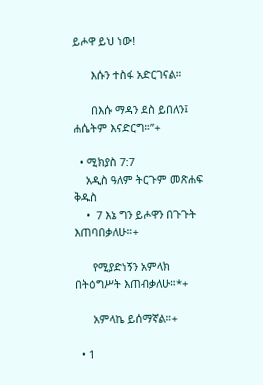ይሖዋ ይህ ነው!

      እሱን ተስፋ አድርገናል።

      በእሱ ማዳን ደስ ይበለን፤ ሐሴትም እናድርግ።”+

  • ሚክያስ 7:7
    አዲስ ዓለም ትርጉም መጽሐፍ ቅዱስ
    •  7 እኔ ግን ይሖዋን በጉጉት እጠባበቃለሁ።+

      የሚያድነኝን አምላክ በትዕግሥት እጠብቃለሁ።*+

      አምላኬ ይሰማኛል።+

  • 1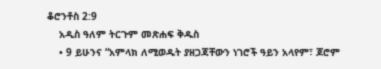ቆሮንቶስ 2:9
    አዲስ ዓለም ትርጉም መጽሐፍ ቅዱስ
    • 9 ይሁንና “አምላክ ለሚወዱት ያዘጋጃቸውን ነገሮች ዓይን አላየም፣ ጆሮም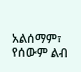አልሰማም፣ የሰውም ልብ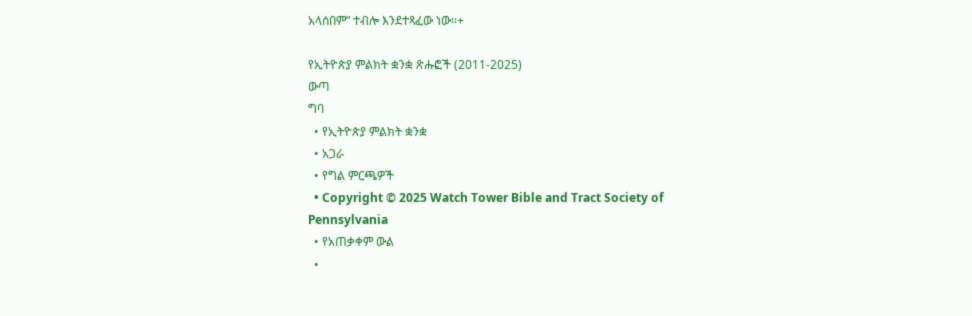አላሰበም” ተብሎ እንደተጻፈው ነው።+

የኢትዮጵያ ምልክት ቋንቋ ጽሑፎች (2011-2025)
ውጣ
ግባ
  • የኢትዮጵያ ምልክት ቋንቋ
  • አጋራ
  • የግል ምርጫዎች
  • Copyright © 2025 Watch Tower Bible and Tract Society of Pennsylvania
  • የአጠቃቀም ውል
  •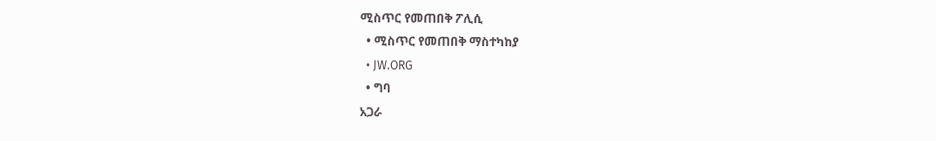ሚስጥር የመጠበቅ ፖሊሲ
  • ሚስጥር የመጠበቅ ማስተካከያ
  • JW.ORG
  • ግባ
አጋራ